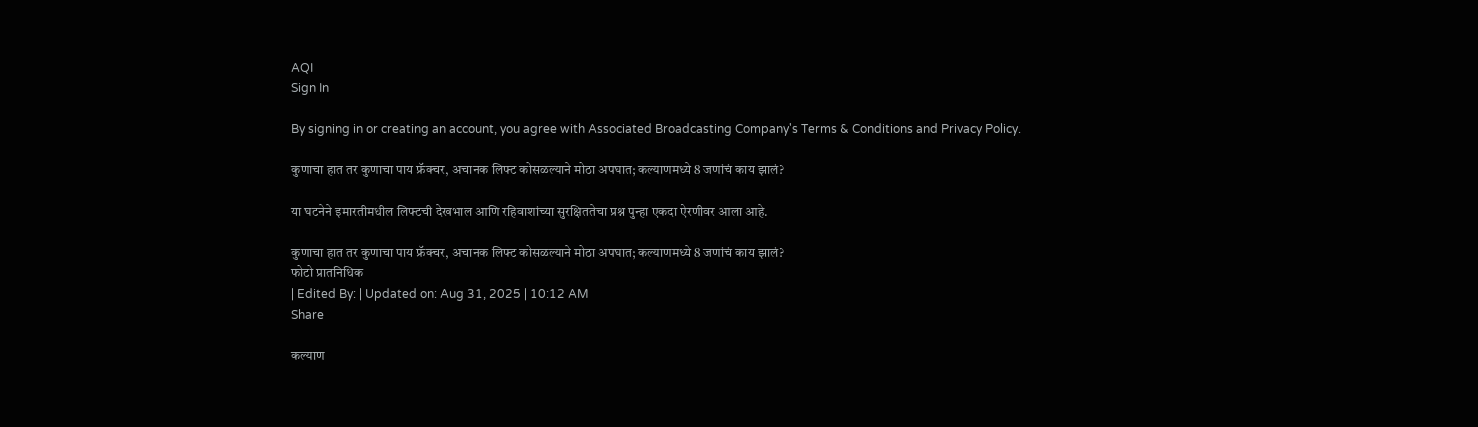AQI
Sign In

By signing in or creating an account, you agree with Associated Broadcasting Company's Terms & Conditions and Privacy Policy.

कुणाचा हात तर कुणाचा पाय फ्रॅक्चर, अचानक लिफ्ट कोसळल्याने मोठा अपघात; कल्याणमध्ये 8 जणांचं काय झालं?

या घटनेने इमारतीमधील लिफ्टची देखभाल आणि रहिवाशांच्या सुरक्षिततेचा प्रश्न पुन्हा एकदा ऐरणीवर आला आहे.

कुणाचा हात तर कुणाचा पाय फ्रॅक्चर, अचानक लिफ्ट कोसळल्याने मोठा अपघात; कल्याणमध्ये 8 जणांचं काय झालं?
फोटो प्रातनिधिक
| Edited By: | Updated on: Aug 31, 2025 | 10:12 AM
Share

कल्याण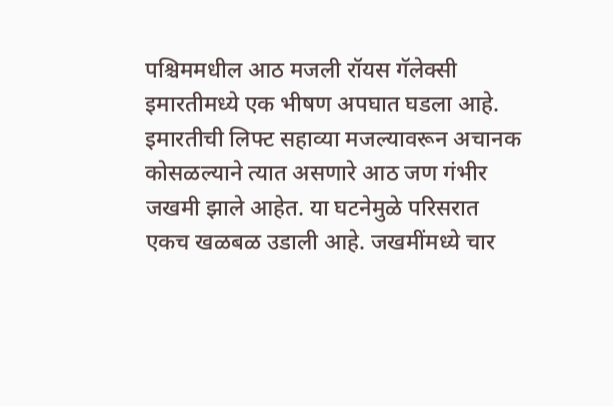पश्चिममधील आठ मजली रॉयस गॅलेक्सी इमारतीमध्ये एक भीषण अपघात घडला आहे. इमारतीची लिफ्ट सहाव्या मजल्यावरून अचानक कोसळल्याने त्यात असणारे आठ जण गंभीर जखमी झाले आहेत. या घटनेमुळे परिसरात एकच खळबळ उडाली आहे. जखमींमध्ये चार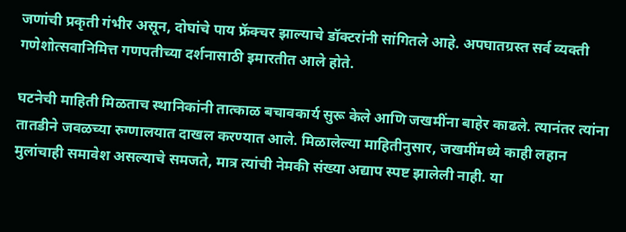जणांची प्रकृती गंभीर असून, दोघांचे पाय फ्रॅक्चर झाल्याचे डॉक्टरांनी सांगितले आहे. अपघातग्रस्त सर्व व्यक्ती गणेशोत्सवानिमित्त गणपतीच्या दर्शनासाठी इमारतीत आले होते.

घटनेची माहिती मिळताच स्थानिकांनी तात्काळ बचावकार्य सुरू केले आणि जखमींना बाहेर काढले. त्यानंतर त्यांना तातडीने जवळच्या रुग्णालयात दाखल करण्यात आले. मिळालेल्या माहितीनुसार, जखमींमध्ये काही लहान मुलांचाही समावेश असल्याचे समजते, मात्र त्यांची नेमकी संख्या अद्याप स्पष्ट झालेली नाही. या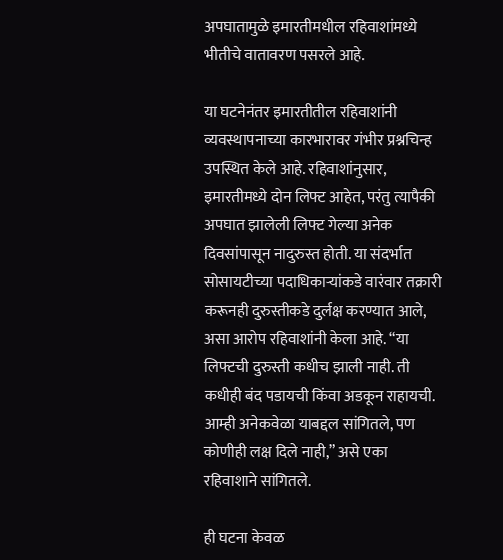अपघातामुळे इमारतीमधील रहिवाशांमध्ये भीतीचे वातावरण पसरले आहे.

या घटनेनंतर इमारतीतील रहिवाशांनी व्यवस्थापनाच्या कारभारावर गंभीर प्रश्नचिन्ह उपस्थित केले आहे. रहिवाशांनुसार, इमारतीमध्ये दोन लिफ्ट आहेत, परंतु त्यापैकी अपघात झालेली लिफ्ट गेल्या अनेक दिवसांपासून नादुरुस्त होती. या संदर्भात सोसायटीच्या पदाधिकाऱ्यांकडे वारंवार तक्रारी करूनही दुरुस्तीकडे दुर्लक्ष करण्यात आले, असा आरोप रहिवाशांनी केला आहे. “या लिफ्टची दुरुस्ती कधीच झाली नाही. ती कधीही बंद पडायची किंवा अडकून राहायची. आम्ही अनेकवेळा याबद्दल सांगितले, पण कोणीही लक्ष दिले नाही,” असे एका रहिवाशाने सांगितले.

ही घटना केवळ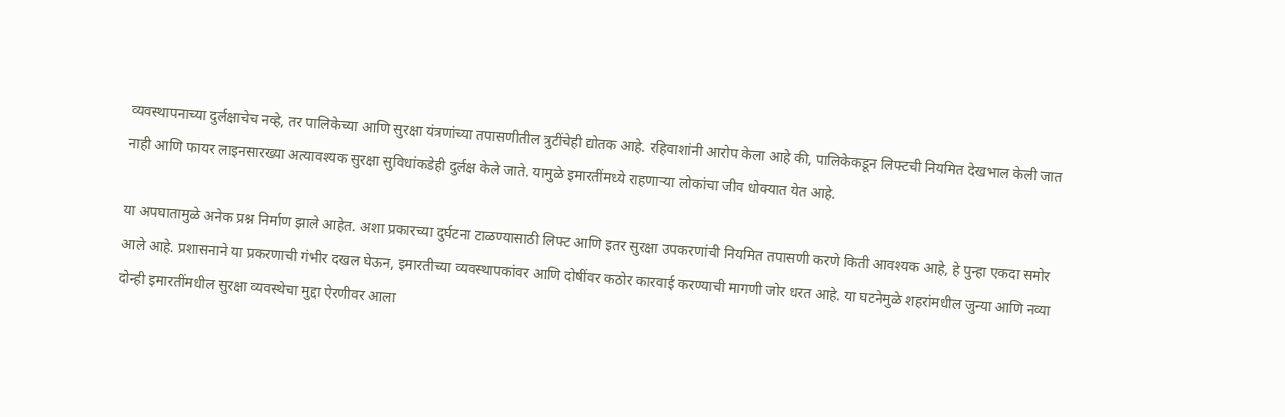व्यवस्थापनाच्या दुर्लक्षाचेच नव्हे, तर पालिकेच्या आणि सुरक्षा यंत्रणांच्या तपासणीतील त्रुटींचेही द्योतक आहे. रहिवाशांनी आरोप केला आहे की, पालिकेकडून लिफ्टची नियमित देखभाल केली जात नाही आणि फायर लाइनसारख्या अत्यावश्यक सुरक्षा सुविधांकडेही दुर्लक्ष केले जाते. यामुळे इमारतींमध्ये राहणाऱ्या लोकांचा जीव धोक्यात येत आहे.

या अपघातामुळे अनेक प्रश्न निर्माण झाले आहेत. अशा प्रकारच्या दुर्घटना टाळण्यासाठी लिफ्ट आणि इतर सुरक्षा उपकरणांची नियमित तपासणी करणे किती आवश्यक आहे, हे पुन्हा एकदा समोर आले आहे. प्रशासनाने या प्रकरणाची गंभीर दखल घेऊन, इमारतीच्या व्यवस्थापकांवर आणि दोषींवर कठोर कारवाई करण्याची मागणी जोर धरत आहे. या घटनेमुळे शहरांमधील जुन्या आणि नव्या दोन्ही इमारतींमधील सुरक्षा व्यवस्थेचा मुद्दा ऐरणीवर आला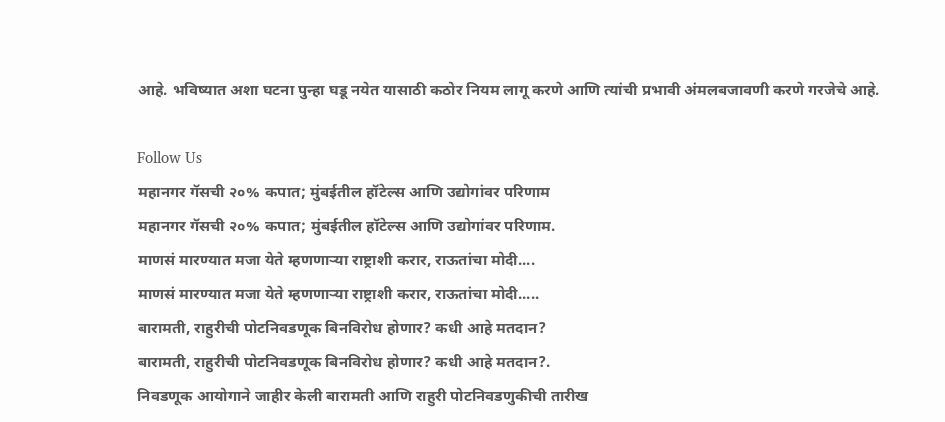आहे. भविष्यात अशा घटना पुन्हा घडू नयेत यासाठी कठोर नियम लागू करणे आणि त्यांची प्रभावी अंमलबजावणी करणे गरजेचे आहे.

Follow Us
महानगर गॅसची २०% कपात; मुंबईतील हॉटेल्स आणि उद्योगांवर परिणाम
महानगर गॅसची २०% कपात; मुंबईतील हॉटेल्स आणि उद्योगांवर परिणाम.
माणसं मारण्यात मजा येते म्हणणाऱ्या राष्ट्राशी करार, राऊतांचा मोदी....
माणसं मारण्यात मजा येते म्हणणाऱ्या राष्ट्राशी करार, राऊतांचा मोदी.....
बारामती, राहुरीची पोटनिवडणूक बिनविरोध होणार? कधी आहे मतदान?
बारामती, राहुरीची पोटनिवडणूक बिनविरोध होणार? कधी आहे मतदान?.
निवडणूक आयोगाने जाहीर केली बारामती आणि राहुरी पोटनिवडणुकीची तारीख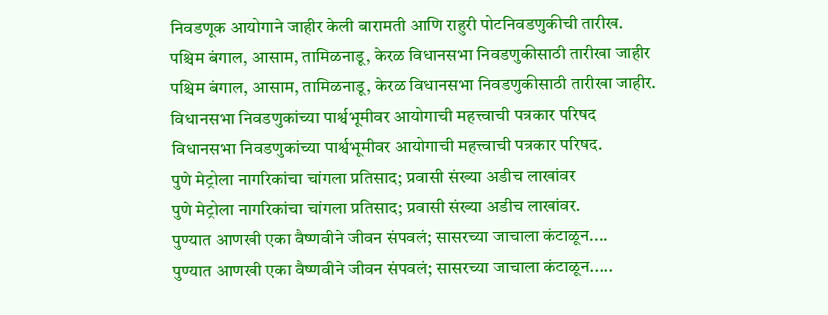निवडणूक आयोगाने जाहीर केली बारामती आणि राहुरी पोटनिवडणुकीची तारीख.
पश्चिम बंगाल, आसाम, तामिळनाडू, केरळ विधानसभा निवडणुकीसाठी तारीखा जाहीर
पश्चिम बंगाल, आसाम, तामिळनाडू, केरळ विधानसभा निवडणुकीसाठी तारीखा जाहीर.
विधानसभा निवडणुकांच्या पार्श्वभूमीवर आयोगाची महत्त्वाची पत्रकार परिषद
विधानसभा निवडणुकांच्या पार्श्वभूमीवर आयोगाची महत्त्वाची पत्रकार परिषद.
पुणे मेट्रोला नागरिकांचा चांगला प्रतिसाद; प्रवासी संख्या अडीच लाखांवर
पुणे मेट्रोला नागरिकांचा चांगला प्रतिसाद; प्रवासी संख्या अडीच लाखांवर.
पुण्यात आणखी एका वैष्णवीने जीवन संपवलं; सासरच्या जाचाला कंटाळून....
पुण्यात आणखी एका वैष्णवीने जीवन संपवलं; सासरच्या जाचाला कंटाळून.....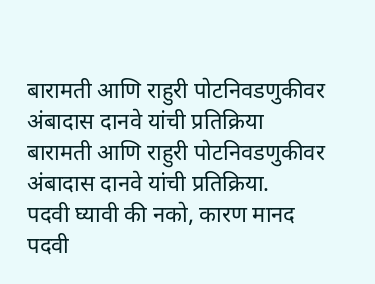बारामती आणि राहुरी पोटनिवडणुकीवर अंबादास दानवे यांची प्रतिक्रिया
बारामती आणि राहुरी पोटनिवडणुकीवर अंबादास दानवे यांची प्रतिक्रिया.
पदवी घ्यावी की नको, कारण मानद पदवी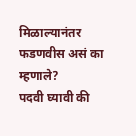मिळाल्यानंतर फडणवीस असं का म्हणाले?
पदवी घ्यावी की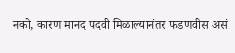नको, कारण मानद पदवी मिळाल्यानंतर फडणवीस असं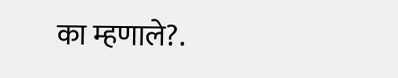का म्हणाले?.